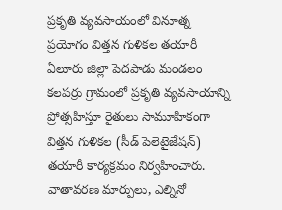ప్రకృతి వ్యవసాయంలో వినూత్న ప్రయోగం విత్తన గుళికల తయారీ
ఏలూరు జిల్లా పెదపాడు మండలం కలపర్రు గ్రామంలో ప్రకృతి వ్యవసాయాన్ని ప్రోత్సహిస్తూ రైతులు సామూహికంగా విత్తన గుళికల (సీడ్ పెలెటైజేషన్) తయారీ కార్యక్రమం నిర్వహించారు. వాతావరణ మార్పులు, ఎల్నినో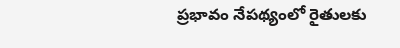ప్రభావం నేపథ్యంలో రైతులకు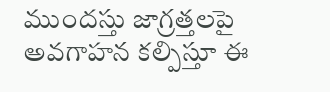ముందస్తు జాగ్రత్తలపై అవగాహన కల్పిస్తూ ఈ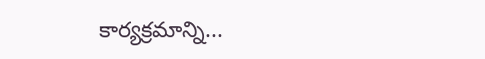కార్యక్రమాన్ని...